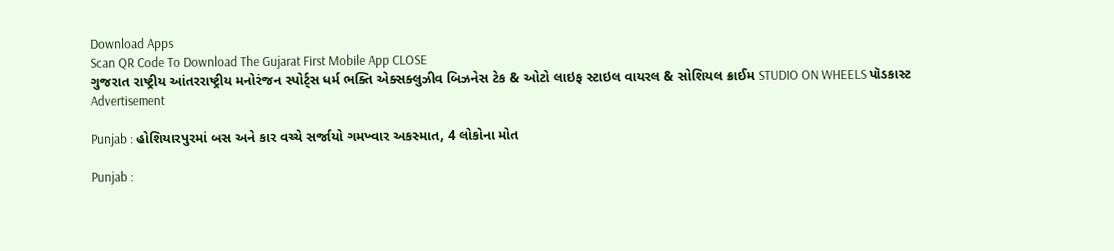Download Apps
Scan QR Code To Download The Gujarat First Mobile App CLOSE
ગુજરાત રાષ્ટ્રીય આંતરરાષ્ટ્રીય મનોરંજન સ્પોર્ટ્સ ધર્મ ભક્તિ એક્સક્લુઝીવ બિઝનેસ ટેક & ઓટો લાઇફ સ્ટાઇલ વાયરલ & સોશિયલ ક્રાઈમ STUDIO ON WHEELS પૉડકાસ્ટ
Advertisement

Punjab : હોશિયારપુરમાં બસ અને કાર વચ્ચે સર્જાયો ગમખ્વાર અકસ્માત, 4 લોકોના મોત

Punjab :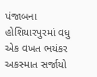પંજાબના હોશિયારપુરમાં વધુ એક વખત ભયંકર અકસ્માત સર્જાયો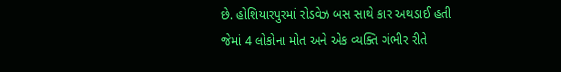છે. હોશિયારપુરમાં રોડવેઝ બસ સાથે કાર અથડાઈ હતી જેમાં 4 લોકોના મોત અને એક વ્યક્તિ ગંભીર રીતે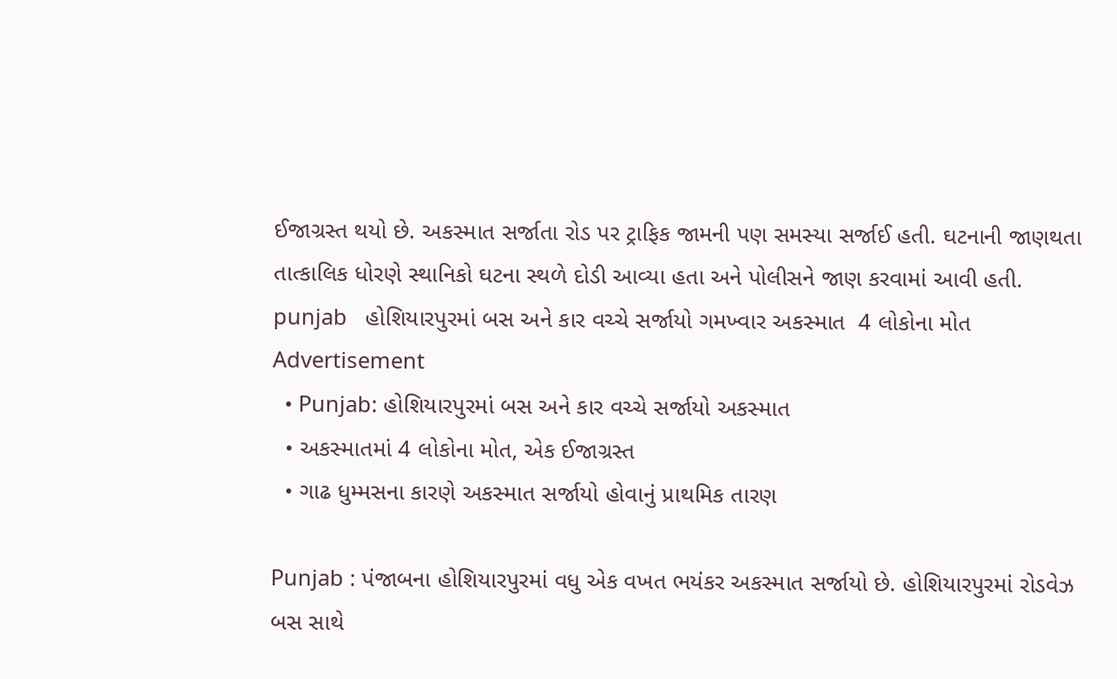ઈજાગ્રસ્ત થયો છે. અકસ્માત સર્જાતા રોડ પર ટ્રાફિક જામની પણ સમસ્યા સર્જાઈ હતી. ઘટનાની જાણથતા તાત્કાલિક ધોરણે સ્થાનિકો ઘટના સ્થળે દોડી આવ્યા હતા અને પોલીસને જાણ કરવામાં આવી હતી.
punjab   હોશિયારપુરમાં બસ અને કાર વચ્ચે સર્જાયો ગમખ્વાર અકસ્માત  4 લોકોના મોત
Advertisement
  • Punjab: હોશિયારપુરમાં બસ અને કાર વચ્ચે સર્જાયો અકસ્માત
  • અકસ્માતમાં 4 લોકોના મોત, એક ઈજાગ્રસ્ત
  • ગાઢ ધુમ્મસના કારણે અકસ્માત સર્જાયો હોવાનું પ્રાથમિક તારણ

Punjab : પંજાબના હોશિયારપુરમાં વધુ એક વખત ભયંકર અકસ્માત સર્જાયો છે. હોશિયારપુરમાં રોડવેઝ બસ સાથે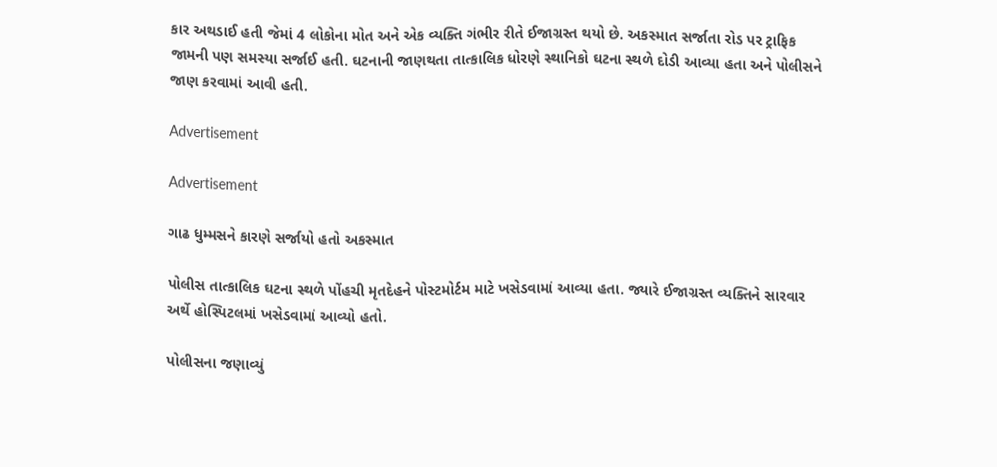કાર અથડાઈ હતી જેમાં 4 લોકોના મોત અને એક વ્યક્તિ ગંભીર રીતે ઈજાગ્રસ્ત થયો છે. અકસ્માત સર્જાતા રોડ પર ટ્રાફિક જામની પણ સમસ્યા સર્જાઈ હતી. ઘટનાની જાણથતા તાત્કાલિક ધોરણે સ્થાનિકો ઘટના સ્થળે દોડી આવ્યા હતા અને પોલીસને જાણ કરવામાં આવી હતી.

Advertisement

Advertisement

ગાઢ ધુમ્મસને કારણે સર્જાયો હતો અકસ્માત

પોલીસ તાત્કાલિક ઘટના સ્થળે પોંહચી મૃતદેહને પોસ્ટમોર્ટમ માટે ખસેડવામાં આવ્યા હતા. જ્યારે ઈજાગ્રસ્ત વ્યક્તિને સારવાર અર્થે હોસ્પિટલમાં ખસેડવામાં આવ્યો હતો.

પોલીસના જણાવ્યું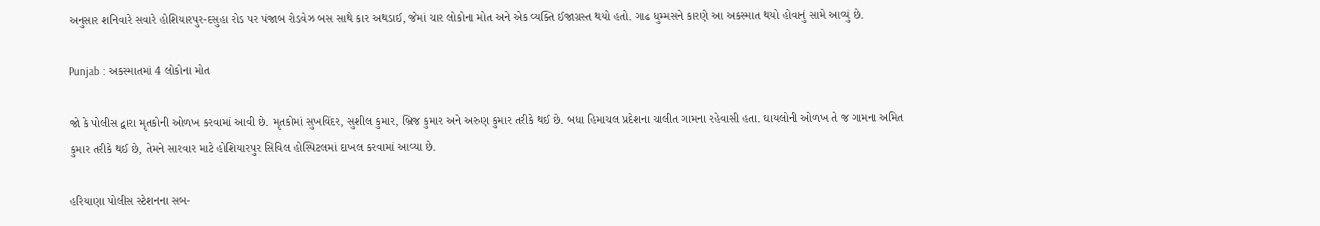અનુસાર શનિવારે સવારે હોશિયારપુર-દસુહા રોડ પર પંજાબ રોડવેઝ બસ સાથે કાર અથડાઈ, જેમાં ચાર લોકોના મોત અને એક વ્યક્તિ ઈજાગ્રસ્ત થયો હતો. ગાઢ ધુમ્મસને કારણે આ અકસ્માત થયો હોવાનું સામે આવ્યું છે.

Punjab : અકસ્માતમાં 4 લોકોના મોત

જો કે પોલીસ દ્વારા મૃતકોની ઓળખ કરવામાં આવી છે. મૃતકોમાં સુખવિંદર, સુશીલ કુમાર, બ્રિજ કુમાર અને અરુણ કુમાર તરીકે થઈ છે. બધા હિમાચલ પ્રદેશના ચાલીત ગામના રહેવાસી હતા. ઘાયલોની ઓળખ તે જ ગામના અમિત કુમાર તરીકે થઈ છે, તેમને સારવાર માટે હોશિયારપુર સિવિલ હોસ્પિટલમાં દાખલ કરવામાં આવ્યા છે.

હરિયાણા પોલીસ સ્ટેશનના સબ-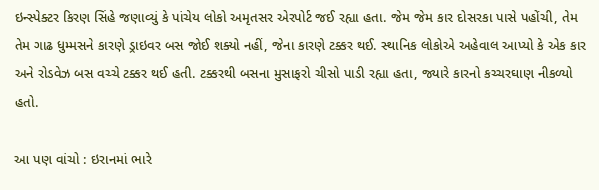ઇન્સ્પેક્ટર કિરણ સિંહે જણાવ્યું કે પાંચેય લોકો અમૃતસર એરપોર્ટ જઈ રહ્યા હતા. જેમ જેમ કાર દોસરકા પાસે પહોંચી, તેમ તેમ ગાઢ ધુમ્મસને કારણે ડ્રાઇવર બસ જોઈ શક્યો નહીં, જેના કારણે ટક્કર થઈ. સ્થાનિક લોકોએ અહેવાલ આપ્યો કે એક કાર અને રોડવેઝ બસ વચ્ચે ટક્કર થઈ હતી. ટક્કરથી બસના મુસાફરો ચીસો પાડી રહ્યા હતા, જ્યારે કારનો કચ્ચરઘાણ નીકળ્યો હતો.

આ પણ વાંચો : ઇરાનમાં ભારે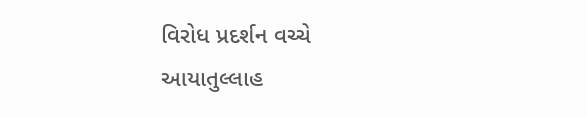વિરોધ પ્રદર્શન વચ્ચે આયાતુલ્લાહ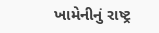ખામેનીનું રાષ્ટ્ર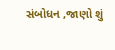સંબોધન ,જાણો શું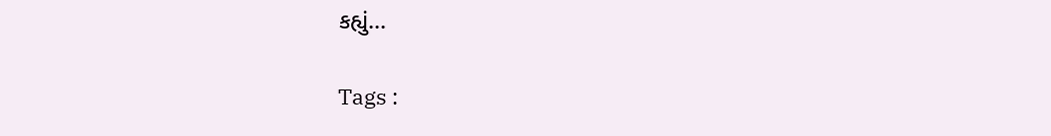કહ્યું...

Tags :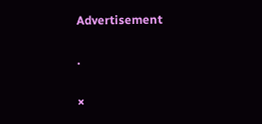Advertisement

.

×